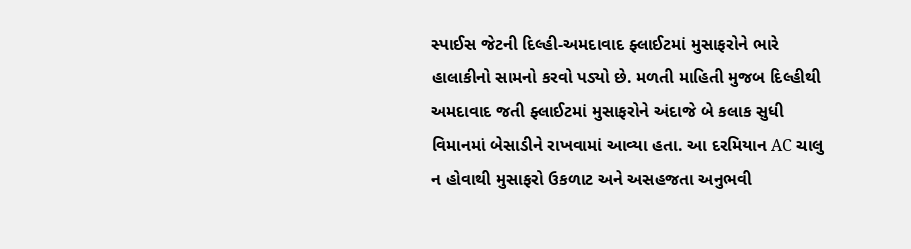સ્પાઈસ જેટની દિલ્હી-અમદાવાદ ફ્લાઈટમાં મુસાફરોને ભારે હાલાકીનો સામનો કરવો પડ્યો છે. મળતી માહિતી મુજબ દિલ્હીથી અમદાવાદ જતી ફ્લાઈટમાં મુસાફરોને અંદાજે બે કલાક સુધી વિમાનમાં બેસાડીને રાખવામાં આવ્યા હતા. આ દરમિયાન AC ચાલુ ન હોવાથી મુસાફરો ઉકળાટ અને અસહજતા અનુભવી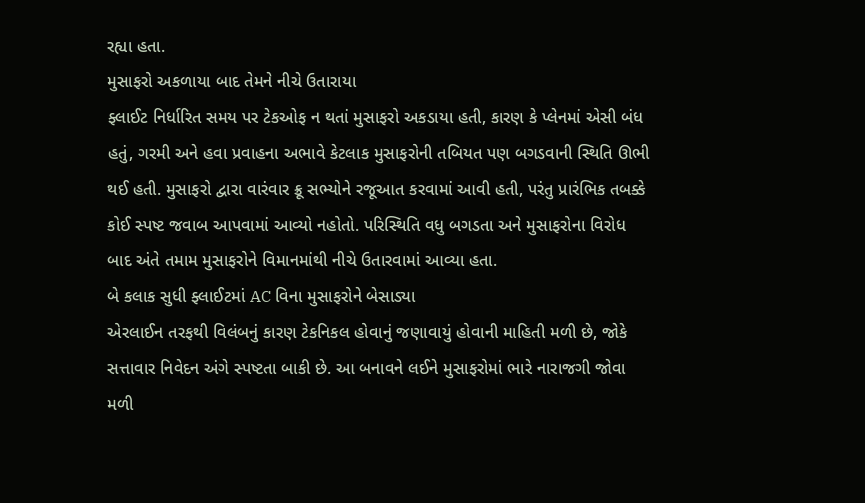રહ્યા હતા.
મુસાફરો અકળાયા બાદ તેમને નીચે ઉતારાયા
ફ્લાઈટ નિર્ધારિત સમય પર ટેકઓફ ન થતાં મુસાફરો અકડાયા હતી, કારણ કે પ્લેનમાં એસી બંધ હતું, ગરમી અને હવા પ્રવાહના અભાવે કેટલાક મુસાફરોની તબિયત પણ બગડવાની સ્થિતિ ઊભી થઈ હતી. મુસાફરો દ્વારા વારંવાર ક્રૂ સભ્યોને રજૂઆત કરવામાં આવી હતી, પરંતુ પ્રારંભિક તબક્કે કોઈ સ્પષ્ટ જવાબ આપવામાં આવ્યો નહોતો. પરિસ્થિતિ વધુ બગડતા અને મુસાફરોના વિરોધ બાદ અંતે તમામ મુસાફરોને વિમાનમાંથી નીચે ઉતારવામાં આવ્યા હતા.
બે કલાક સુધી ફ્લાઈટમાં AC વિના મુસાફરોને બેસાડ્યા
એરલાઈન તરફથી વિલંબનું કારણ ટેકનિકલ હોવાનું જણાવાયું હોવાની માહિતી મળી છે, જોકે સત્તાવાર નિવેદન અંગે સ્પષ્ટતા બાકી છે. આ બનાવને લઈને મુસાફરોમાં ભારે નારાજગી જોવા મળી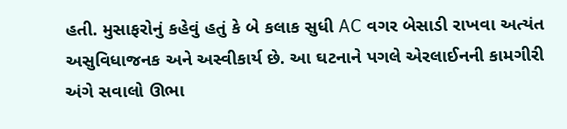હતી. મુસાફરોનું કહેવું હતું કે બે કલાક સુધી AC વગર બેસાડી રાખવા અત્યંત અસુવિધાજનક અને અસ્વીકાર્ય છે. આ ઘટનાને પગલે એરલાઈનની કામગીરી અંગે સવાલો ઊભા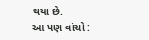થયા છે.
આ પણ વાંચો :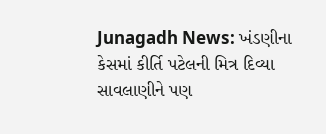Junagadh News: ખંડણીના કેસમાં કીર્તિ પટેલની મિત્ર દિવ્યા સાવલાણીને પણ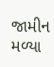જામીન મળ્યા